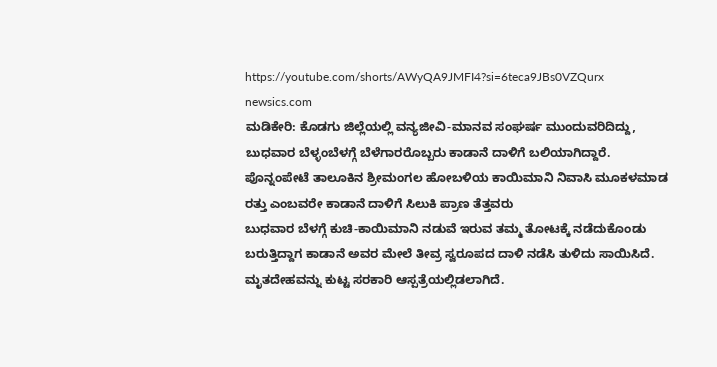https://youtube.com/shorts/AWyQA9JMFI4?si=6teca9JBs0VZQurx
newsics.com
ಮಡಿಕೇರಿ: ಕೊಡಗು ಜಿಲ್ಲೆಯಲ್ಲಿ ವನ್ಯಜೀವಿ-ಮಾನವ ಸಂಘರ್ಷ ಮುಂದುವರಿದಿದ್ದು, ಬುಧವಾರ ಬೆಳ್ಳಂಬೆಳಗ್ಗೆ ಬೆಳೆಗಾರರೊಬ್ಬರು ಕಾಡಾನೆ ದಾಳಿಗೆ ಬಲಿಯಾಗಿದ್ದಾರೆ.
ಪೊನ್ನಂಪೇಟೆ ತಾಲೂಕಿನ ಶ್ರೀಮಂಗಲ ಹೋಬಳಿಯ ಕಾಯಿಮಾನಿ ನಿವಾಸಿ ಮೂಕಳಮಾಡ ರತ್ತು ಎಂಬವರೇ ಕಾಡಾನೆ ದಾಳಿಗೆ ಸಿಲುಕಿ ಪ್ರಾಣ ತೆತ್ತವರು
ಬುಧವಾರ ಬೆಳಗ್ಗೆ ಕುಚಿ-ಕಾಯಿಮಾನಿ ನಡುವೆ ಇರುವ ತಮ್ಮ ತೋಟಕ್ಕೆ ನಡೆದುಕೊಂಡು ಬರುತ್ತಿದ್ದಾಗ ಕಾಡಾನೆ ಅವರ ಮೇಲೆ ತೀವ್ರ ಸ್ವರೂಪದ ದಾಳಿ ನಡೆಸಿ ತುಳಿದು ಸಾಯಿಸಿದೆ. ಮೃತದೇಹವನ್ನು ಕುಟ್ಟ ಸರಕಾರಿ ಆಸ್ಪತ್ರೆಯಲ್ಲಿಡಲಾಗಿದೆ.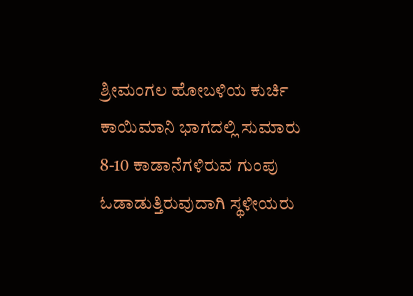ಶ್ರೀಮಂಗಲ ಹೋಬಳಿಯ ಕುರ್ಚಿ ಕಾಯಿಮಾನಿ ಭಾಗದಲ್ಲಿ ಸುಮಾರು 8-10 ಕಾಡಾನೆಗಳಿರುವ ಗುಂಪು ಓಡಾಡುತ್ತಿರುವುದಾಗಿ ಸ್ಥಳೀಯರು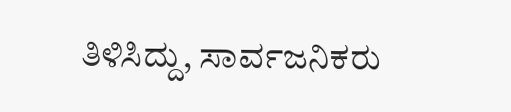ತಿಳಿಸಿದ್ದು, ಸಾರ್ವಜನಿಕರು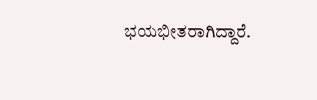ಭಯಭೀತರಾಗಿದ್ದಾರೆ.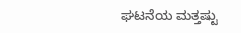ಘಟನೆಯ ಮತ್ತಷ್ಟು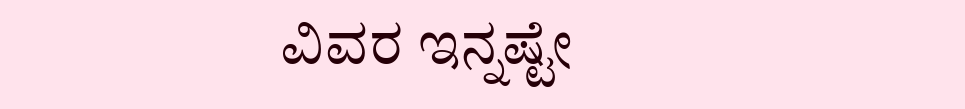ವಿವರ ಇನ್ನಷ್ಟೇ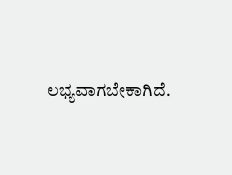ಲಭ್ಯವಾಗಬೇಕಾಗಿದೆ.